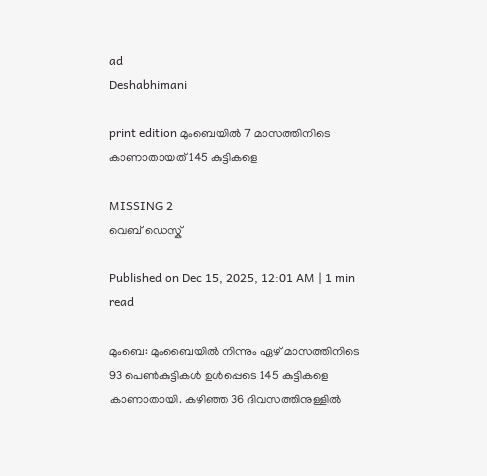ad
Deshabhimani

print edition മുംബെയിൽ 7 മാസത്തിനിടെ കാണാതായത്‌ 145 കുട്ടികളെ

MISSING 2
വെബ് ഡെസ്ക്

Published on Dec 15, 2025, 12:01 AM | 1 min read

മുംബെ: മുംബൈയിൽ നിന്നും ഏഴ്‌ മാസത്തിനിടെ 93 പെൺകുട്ടികൾ ഉൾപ്പെടെ 145 കുട്ടികളെ കാണാതായി. കഴിഞ്ഞ 36 ദിവസത്തിനുള്ളിൽ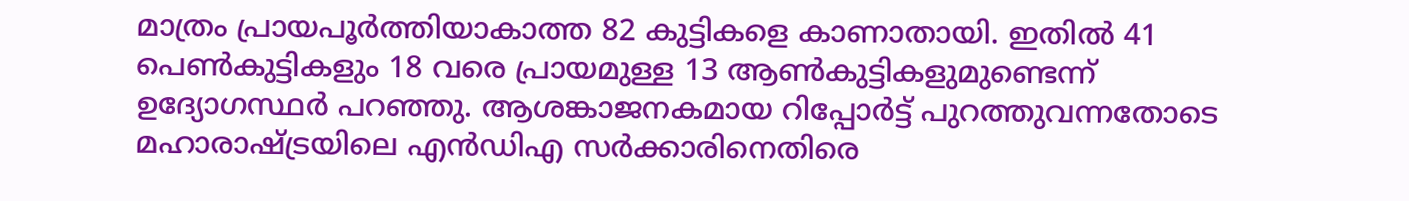മാത്രം പ്രായപൂർത്തിയാകാത്ത 82 കുട്ടികളെ കാണാതായി. ഇതിൽ 41 പെൺകുട്ടികളും 18 വരെ പ്രായമുള്ള 13 ആൺകുട്ടികളുമുണ്ടെന്ന്‌ ഉദ്യോഗസ്ഥർ പറഞ്ഞു. ആശങ്കാജനകമായ റിപ്പോർട്ട്‌ പുറത്തുവന്നതോടെ മഹാരാഷ്‌ട്രയിലെ എൻഡിഎ സർക്കാരിനെതിരെ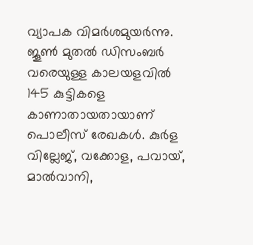വ്യാപക വിമർശമുയർന്നു. ജൂൺ മുതൽ ഡിസംബർ വരെയുള്ള കാലയളവിൽ 145 കുട്ടികളെ കാണാതായതായാണ്‌ പൊലീസ് രേഖകൾ. കുർള വില്ലേജ്, വക്കോള, പവായ്, മാൽവാനി,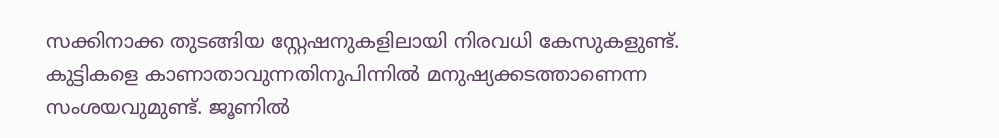സക്കിനാക്ക തുടങ്ങിയ സ്റ്റേഷനുകളിലായി നിരവധി കേസുകളുണ്ട്. കുട്ടികളെ കാണാതാവുന്നതിനുപിന്നിൽ മനുഷ്യക്കടത്താണെന്ന സംശയവുമുണ്ട്‌. ജൂണിൽ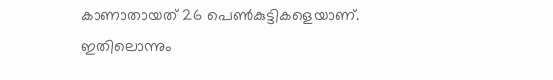കാണാതായത്‌ 26 പെൺകുട്ടികളെയാണ്‌. ഇതിലൊന്നും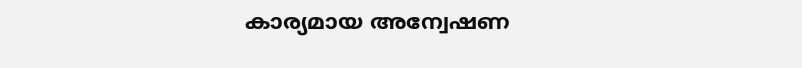കാര്യമായ അന്വേഷണ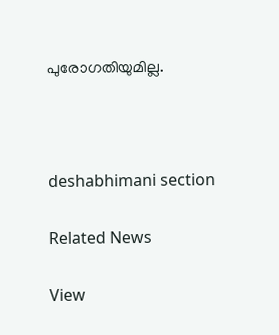പുരോഗതിയുമില്ല.



deshabhimani section

Related News

View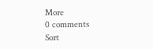More
0 comments
Sort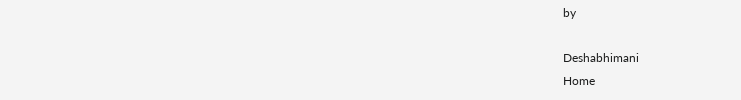by

Deshabhimani
Home